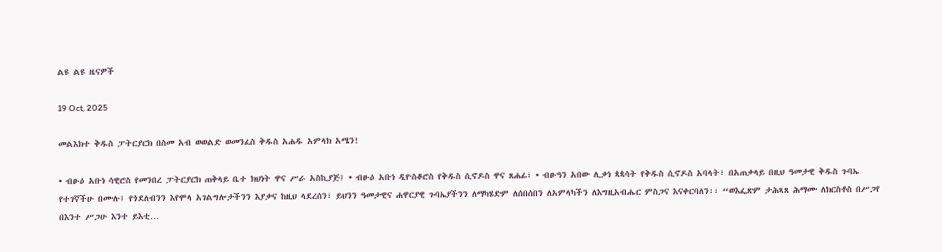ልዩ ልዩ ዜናዎች

19 Oct, 2025

መልእክተ ቅዱስ ፓትርያርክ በስመ አብ ወወልድ ወመንፈስ ቅዱስ አሐዱ አምላክ አሜን!

• ብፁዕ አቡነ ሳዊሮስ የመንበረ ፓትርያርክ ጠቅላይ ቤተ ክህነት ዋና ሥራ አስኪያጅ፤ • ብፁዕ አቡነ ዲዮስቆሮስ የቅዱስ ሲኖዶስ ዋና ጸሐፊ፣ • ብፁዓን አበው ሊቃነ ጳጳሳት የቅዱስ ሲኖዶስ አባላት፣ በአጠቃላይ በዚህ ዓመታዊ ቅዱስ ጉባኤ የተገኛችሁ በሙሉ፤ የጎደለብንን እየሞላ አገልግሎታችንን እያቃና ከዚህ ላደረሰን፣ ይህንን ዓመታዊና ሐዋርያዊ ጉባኤያችንን ለማካሄድም ለሰበሰበን ለአምላካችን ለእግዚአብሔር ምስጋና እናቀርባለን፡፡ “ወእፌጽም ታሕጻጸ ሕማሙ ለክርስቶስ በሥጋየ በእንተ ሥጋሁ እንተ ይእቲ…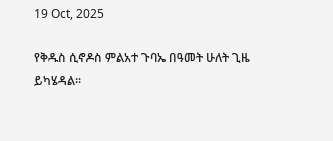19 Oct, 2025

የቅዱስ ሲኖዶስ ምልአተ ጉባኤ በዓመት ሁለት ጊዜ ይካሄዳል፡፡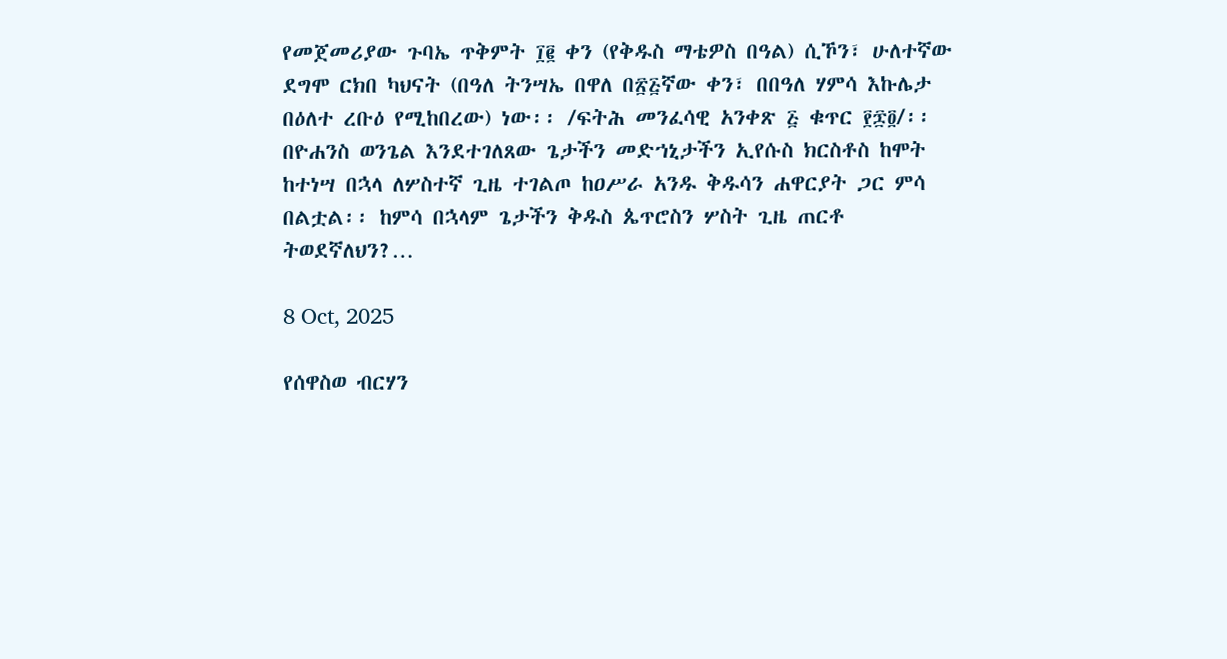የመጀመሪያው ጉባኤ ጥቅምት ፲፪ ቀን (የቅዱስ ማቴዎስ በዓል) ሲኾን፣ ሁለተኛው ደግሞ ርክበ ካህናት (በዓለ ትንሣኤ በዋለ በ፳፭ኛው ቀን፣ በበዓለ ሃምሳ እኩሌታ በዕለተ ረቡዕ የሚከበረው) ነው፡፡ /ፍትሕ መንፈሳዊ አንቀጽ ፭ ቁጥር ፻፷፬/፡፡ በዮሐንስ ወንጌል እንደተገለጸው ጌታችን መድኀኒታችን ኢየሱስ ክርስቶስ ከሞት ከተነሣ በኋላ ለሦስተኛ ጊዜ ተገልጦ ከዐሥራ አንዱ ቅዱሳን ሐዋርያት ጋር ምሳ በልቷል፡፡ ከምሳ በኋላም ጌታችን ቅዱስ ጴጥሮስን ሦስት ጊዜ ጠርቶ ትወደኛለህን?…

8 Oct, 2025

የሰዋስወ ብርሃን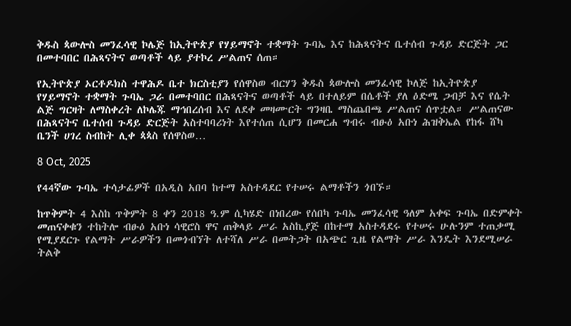ቅዱስ ጳውሎስ መንፈሳዊ ኮሌጅ ከኢትዮጵያ የሃይማኖት ተቋማት ጉባኤ እና ከሕጻናትና ቤተሰብ ጉዳይ ድርጅት ጋር በመተባበር በሕጻናትና ወጣቶች ላይ ያተኮረ ሥልጠና ሰጠ።

የኢትዮጵያ ኦርቶዶክስ ተዋሕዶ ቤተ ክርስቲያን የሰዋስወ ብርሃን ቅዱስ ጳውሎስ መንፈሳዊ ኮለጅ ከኢትዮጵያ የሃይማኖት ተቋማት ጉባኤ ጋራ በመተባበር በሕጻናትና ወጣቶች ላይ በተለይም በሴቶች ያለ ዕድሜ ጋብቻ እና የሴት ልጅ ግርዛት ለማስቀረት ለኮሌጁ ማኅበረሰብ እና ለደቀ መዛሙርት ግንዛቤ ማስጨበጫ ሥልጠና ሰጥቷል። ሥልጠናው በሕጻናትና ቤተሰብ ጉዳይ ድርጅት አስተባባሪነት እየተሰጠ ሲሆን በመርሐ ግብሩ ብፁዕ አቡነ ሕዝቅኤል የከፋ ሸካ ቤንች ሀገረ ስብከት ሊቀ ጳጳስ የሰዋስወ…

8 Oct, 2025

የ44ኛው ጉባኤ ተሳታፊዎች በአዲስ አበባ ከተማ አስተዳደር የተሠሩ ልማቶችን ጎበኙ።

ከጥቅምት 4 እስከ ጥቅምት 8 ቀን 2018 ዓ.ም ሲካሄድ በነበረው የሰበካ ጉባኤ መንፈሳዊ ዓለም አቀፍ ጉባኤ በድምቀት መጠናቀቁን ተከትሎ ብፁዕ አቡነ ሳዊሮስ ዋና ጠቅላይ ሥራ አስኪያጅ በከተማ አስተዳደሩ የተሠሩ ሁሉንም ተጠቃሚ የሚያደርጉ የልማት ሥራዎችን በመጎብኘት ለተሻለ ሥራ በመትጋት በአጭር ጊዜ የልማት ሥራ እንዴት እንደሚሠራ ትልቅ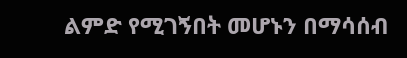ልምድ የሚገኝበት መሆኑን በማሳሰብ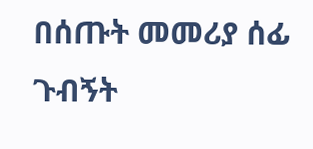በሰጡት መመሪያ ሰፊ ጉብኝት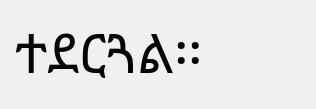ተደርጓል፡፡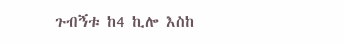ጉብኝቱ ከ4 ኪሎ እስከ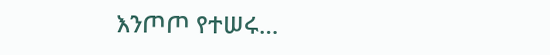እንጦጦ የተሠሩ…